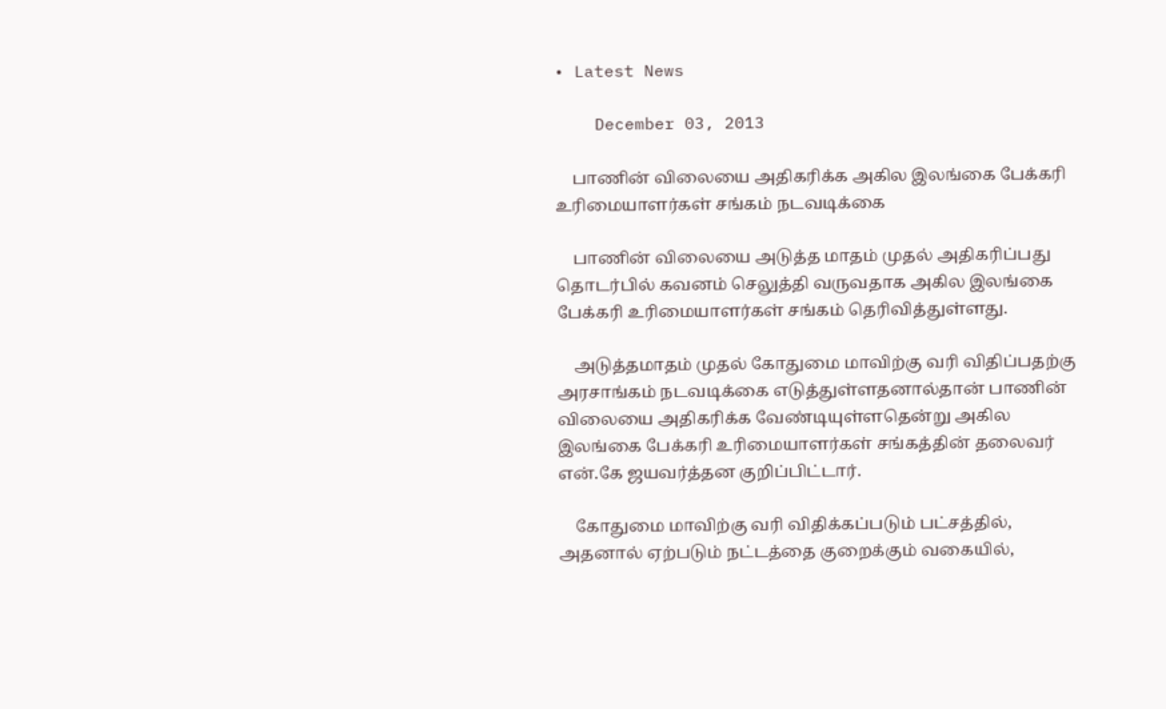• Latest News

    December 03, 2013

    பாணின் விலையை அதிகரிக்க அகில இலங்கை பேக்கரி உரிமையாளர்கள் சங்கம் நடவடிக்கை

    பாணின் விலையை அடுத்த மாதம் முதல் அதிகரிப்பது தொடர்பில் கவனம் செலுத்தி வருவதாக அகில இலங்கை பேக்கரி உரிமையாளர்கள் சங்கம் தெரிவித்துள்ளது.

    அடுத்தமாதம் முதல் கோதுமை மாவிற்கு வரி விதிப்பதற்கு அரசாங்கம் நடவடிக்கை எடுத்துள்ளதனால்தான் பாணின் விலையை அதிகரிக்க வேண்டியுள்ளதென்று அகில இலங்கை பேக்கரி உரிமையாளர்கள் சங்கத்தின் தலைவர் என்.கே ஜயவர்த்தன குறிப்பிட்டார்.

    கோதுமை மாவிற்கு வரி விதிக்கப்படும் பட்சத்தில், அதனால் ஏற்படும் நட்டத்தை குறைக்கும் வகையில்,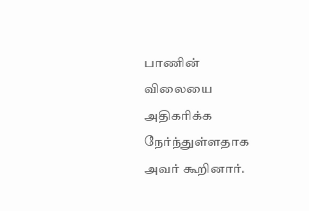பாணின் விலையை அதிகரிக்க நேர்ந்துள்ளதாக அவர் கூறினார்.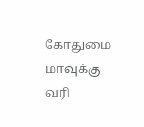கோதுமை மாவுக்கு வரி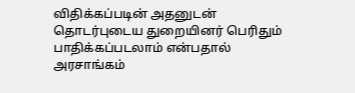விதிக்கப்படின் அதனுடன் தொடர்புடைய துறையினர் பெரிதும் பாதிக்கப்படலாம் என்பதால் அரசாங்கம்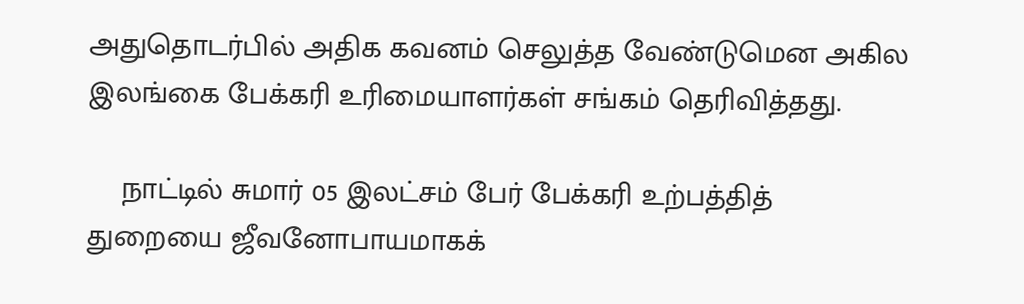அதுதொடர்பில் அதிக கவனம் செலுத்த வேண்டுமென அகில இலங்கை பேக்கரி உரிமையாளர்கள் சங்கம் தெரிவித்தது.

    நாட்டில் சுமார் 05 இலட்சம் பேர் பேக்கரி உற்பத்தித் துறையை ஜீவனோபாயமாகக்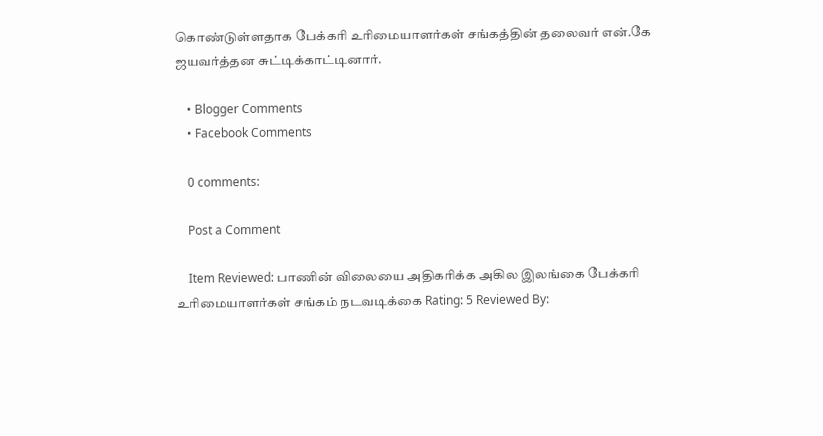கொண்டுள்ளதாக பேக்கரி உரிமையாளர்கள் சங்கத்தின் தலைவர் என்.கே ஜயவர்த்தன சுட்டிக்காட்டினார்.

    • Blogger Comments
    • Facebook Comments

    0 comments:

    Post a Comment

    Item Reviewed: பாணின் விலையை அதிகரிக்க அகில இலங்கை பேக்கரி உரிமையாளர்கள் சங்கம் நடவடிக்கை Rating: 5 Reviewed By: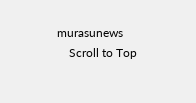murasunews
    Scroll to Top